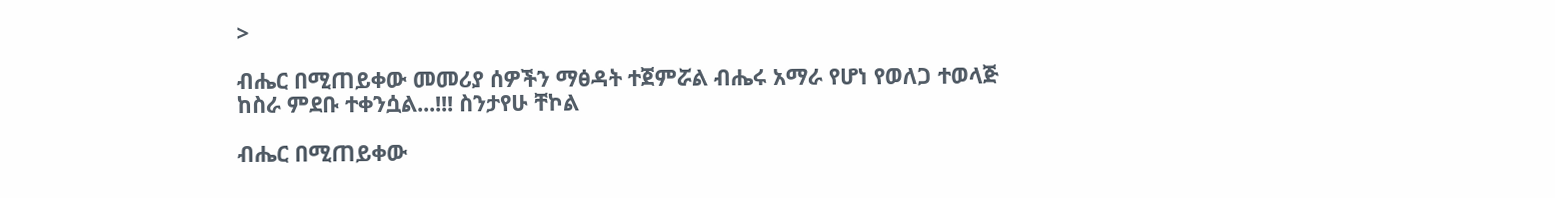>

ብሔር በሚጠይቀው መመሪያ ሰዎችን ማፅዳት ተጀምሯል ብሔሩ አማራ የሆነ የወለጋ ተወላጅ  ከስራ ምደቡ ተቀንሷል...!!! ስንታየሁ ቸኮል

ብሔር በሚጠይቀው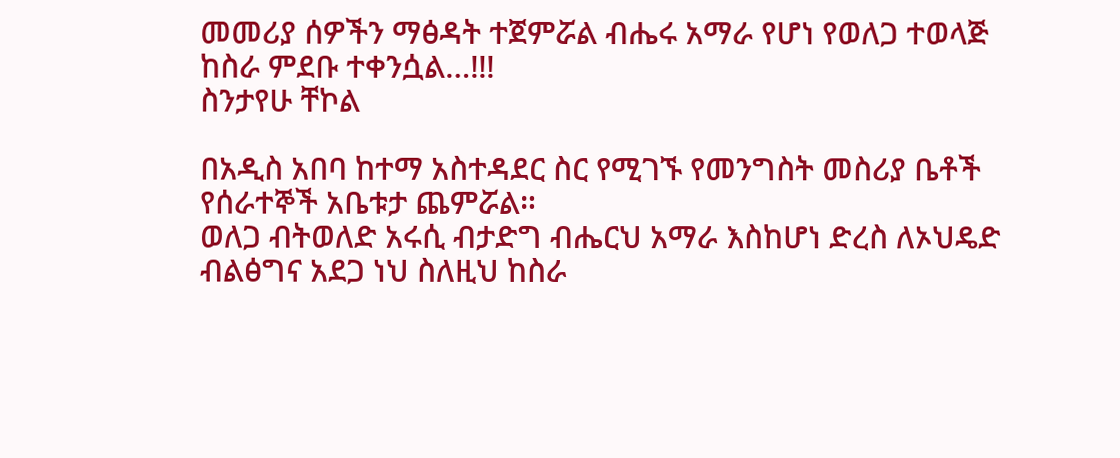መመሪያ ሰዎችን ማፅዳት ተጀምሯል ብሔሩ አማራ የሆነ የወለጋ ተወላጅ  ከስራ ምደቡ ተቀንሷል…!!!
ስንታየሁ ቸኮል

በአዲስ አበባ ከተማ አስተዳደር ስር የሚገኙ የመንግስት መስሪያ ቤቶች የሰራተኞች አቤቱታ ጨምሯል።
ወለጋ ብትወለድ አሩሲ ብታድግ ብሔርህ አማራ እስከሆነ ድረስ ለኦህዴድ ብልፅግና አደጋ ነህ ስለዚህ ከስራ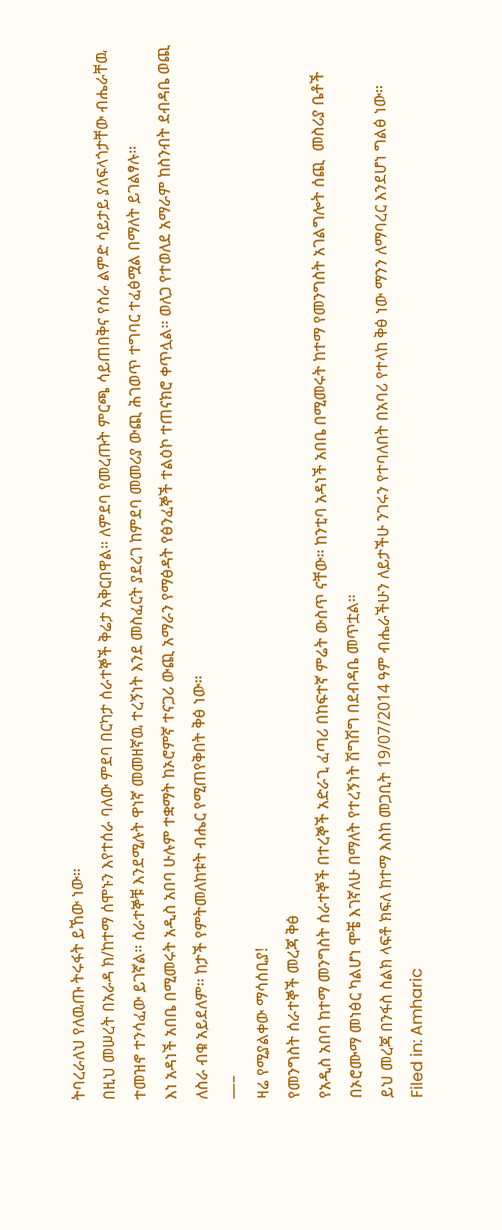ትባረራለህ የለዉጡ ትሩፋት ይኸው ነው።
በዚህ መሠረት በአራዳ ክ/ከተማ ሰሞኑን እየተሰራ ባለው ምደባ በርካታ ሰራተኞች ቅሬታ አቅርበዋል። ለምደባ የመረጡት ምርጫ ሳይጠበቅና የስራ ልምድ ሳይታይ ያለፍላጎታቸው ብሔራቸዉ ተመዝኖ ተንሳፈው ይገኛል። ሰራተኞቹ እንደሚሉት ዋነኛ መመዘኛዉ ተረኝነት እንደ መስፈርት ያደረገ ከምደባ መመሪያ ውጪ ሕገወጥ ተግባር ተፈፅሟል በማለት ይገልፃሉ።
እነ አዳነች አበቤ በሚመሩት አዲስ አበባ ሁሉም ተቋማት ከኦሮምኛ ተናጋሪ ውጪ አማራን የማፅዳት የፅንፈኞች ተልዕኮ ተጠናክሮ ቀጥሏል። ወለጋ የተወለደ አማራም ከስንብት ደብዳቤ ወጪ ለስራ ብቁ አይደለም። ከታች የምትመለከቱት ብሔር የሚጠየቅበት ቅፅ ነው።
—–
ዛሬ የሚያልቀው ማሳሰቢያ!
የመንግስት ሰራተኞች መረጃ ቅፅ
የአዲስ አበባ ከተማ መንግስት ሰራተኞች በተረኞች አድራጊ ፈጣሪ በከፍተኛ ምሬት ውስጥ ናቸው። ከንቲባ አዳነች አበቤ በሚመሩት ከተማ የመንግስት አገልግሎት ሰጪ  መስሪያ ቤቶች በኦሮሙማ መነፅር ካልሆነ ሞቼ እገኛለሁ በማለት የተረኝነት ሽግሽግ በደብዳቤ መጥቷል።
ይህ መረጃ በንፋስ ስልክ ላፍቶ ክፍለ ከተማ እስከ መጋቢት 19/07/2014 ዓም ብሔራችሁን ለይታችሁ ንገሩን የተባለበት በአባሪ የተላከ ቅፅ ነው ማንን ለማባረር እንደሆነ ግልፅ ነው።
Filed in: Amharic